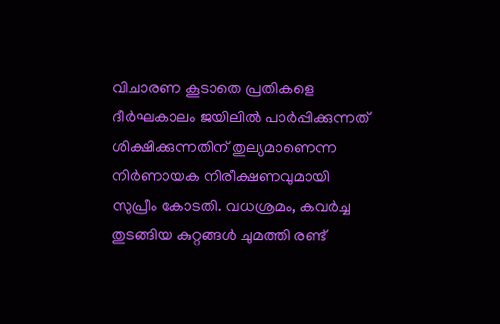വിചാരണ കൂടാതെ പ്രതികളെ ദീർഘകാലം ജയിലിൽ പാർപ്പിക്കുന്നത് ശിക്ഷിക്കുന്നതിന് തുല്യമാണെന്ന നിർണായക നിരീക്ഷണവുമായി സുപ്രീം കോടതി. വധശ്രമം, കവർച്ച തുടങ്ങിയ കുറ്റങ്ങൾ ചുമത്തി രണ്ട്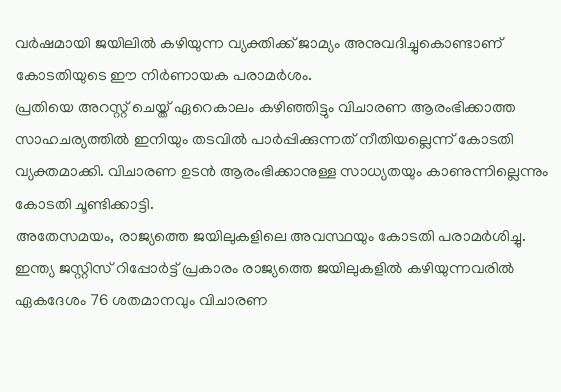വർഷമായി ജയിലിൽ കഴിയുന്ന വ്യക്തിക്ക് ജാമ്യം അനുവദിച്ചുകൊണ്ടാണ് കോടതിയുടെ ഈ നിർണായക പരാമർശം.
പ്രതിയെ അറസ്റ്റ് ചെയ്ത് ഏറെകാലം കഴിഞ്ഞിട്ടും വിചാരണ ആരംഭിക്കാത്ത സാഹചര്യത്തിൽ ഇനിയും തടവിൽ പാർപ്പിക്കുന്നത് നീതിയല്ലെന്ന് കോടതി വ്യക്തമാക്കി. വിചാരണ ഉടൻ ആരംഭിക്കാനുള്ള സാധ്യതയും കാണുന്നില്ലെന്നും കോടതി ചൂണ്ടിക്കാട്ടി.
അതേസമയം, രാജ്യത്തെ ജയിലുകളിലെ അവസ്ഥയും കോടതി പരാമർശിച്ചു. ഇന്ത്യ ജസ്റ്റിസ് റിപ്പോർട്ട് പ്രകാരം രാജ്യത്തെ ജയിലുകളിൽ കഴിയുന്നവരിൽ ഏകദേശം 76 ശതമാനവും വിചാരണ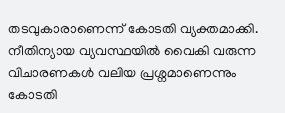തടവുകാരാണെന്ന് കോടതി വ്യക്തമാക്കി. നീതിന്യായ വ്യവസ്ഥയിൽ വൈകി വരുന്ന വിചാരണകൾ വലിയ പ്രശ്നമാണെന്നും കോടതി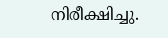നിരീക്ഷിച്ചു.